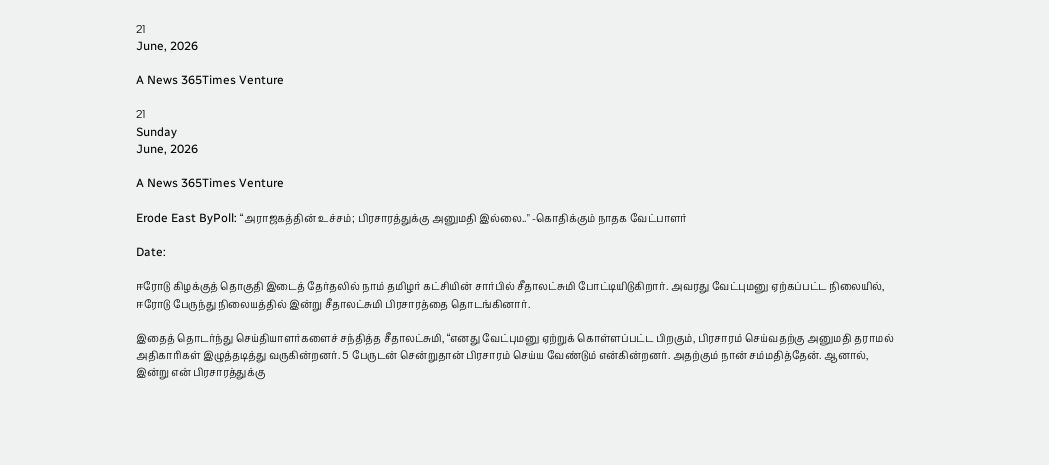21
June, 2026

A News 365Times Venture

21
Sunday
June, 2026

A News 365Times Venture

Erode East ByPoll: “அராஜகத்தின் உச்சம்; பிரசாரத்துக்கு அனுமதி இல்லை.." -கொதிக்கும் நாதக வேட்பாளர்

Date:

ஈரோடு கிழக்குத் தொகுதி இடைத் தேர்தலில் நாம் தமிழர் கட்சியின் சார்பில் சீதாலட்சுமி போட்டியிடுகிறார். அவரது வேட்புமனு ஏற்கப்பட்ட நிலையில், ஈரோடு பேருந்து நிலையத்தில் இன்று சீதாலட்சுமி பிரசாரத்தை தொடங்கினார்.

இதைத் தொடர்ந்து செய்தியாளர்களைச் சந்தித்த சீதாலட்சுமி, “எனது வேட்புமனு ஏற்றுக் கொள்ளப்பட்ட பிறகும், பிரசாரம் செய்வதற்கு அனுமதி தராமல் அதிகாரிகள் இழுத்தடித்து வருகின்றனர். 5 பேருடன் சென்றுதான் பிரசாரம் செய்ய வேண்டும் என்கின்றனர். அதற்கும் நான் சம்மதித்தேன். ஆனால், இன்று என் பிரசாரத்துக்கு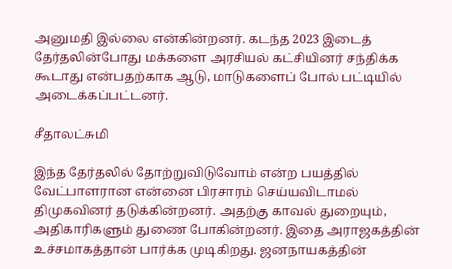அனுமதி இல்லை என்கின்றனர். கடந்த 2023 இடைத் தேர்தலின்போது மக்களை அரசியல் கட்சியினர் சந்திக்க கூடாது என்பதற்காக ஆடு, மாடுகளைப் போல் பட்டியில் அடைக்கப்பட்டனர்.

சீதாலட்சுமி

இந்த தேர்தலில் தோற்றுவிடுவோம் என்ற பயத்தில் வேட்பாளரான என்னை பிரசாரம் செய்யவிடாமல் திமுகவினர் தடுக்கின்றனர். அதற்கு காவல் துறையும், அதிகாரிகளும் துணை போகின்றனர். இதை அராஜகத்தின் உச்சமாகத்தான் பார்க்க முடிகிறது. ஜனநாயகத்தின்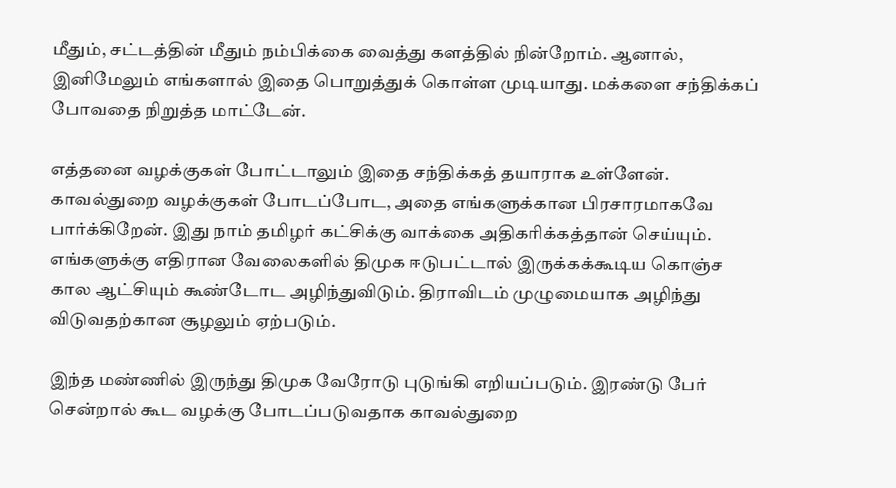மீதும், சட்டத்தின் மீதும் நம்பிக்கை வைத்து களத்தில் நின்றோம். ஆனால், இனிமேலும் எங்களால் இதை பொறுத்துக் கொள்ள முடியாது. மக்களை சந்திக்கப் போவதை நிறுத்த மாட்டேன்.

எத்தனை வழக்குகள் போட்டாலும் இதை சந்திக்கத் தயாராக உள்ளேன். காவல்துறை வழக்குகள் போடப்போட, அதை எங்களுக்கான பிரசாரமாகவே பார்க்கிறேன். இது நாம் தமிழர் கட்சிக்கு வாக்கை அதிகரிக்கத்தான் செய்யும். எங்களுக்கு எதிரான வேலைகளில் திமுக ஈடுபட்டால் இருக்கக்கூடிய கொஞ்ச கால ஆட்சியும் கூண்டோட அழிந்துவிடும். திராவிடம் முழுமையாக அழிந்து விடுவதற்கான சூழலும் ஏற்படும்.

இந்த மண்ணில் இருந்து திமுக வேரோடு புடுங்கி எறியப்படும். இரண்டு பேர் சென்றால் கூட வழக்கு போடப்படுவதாக காவல்துறை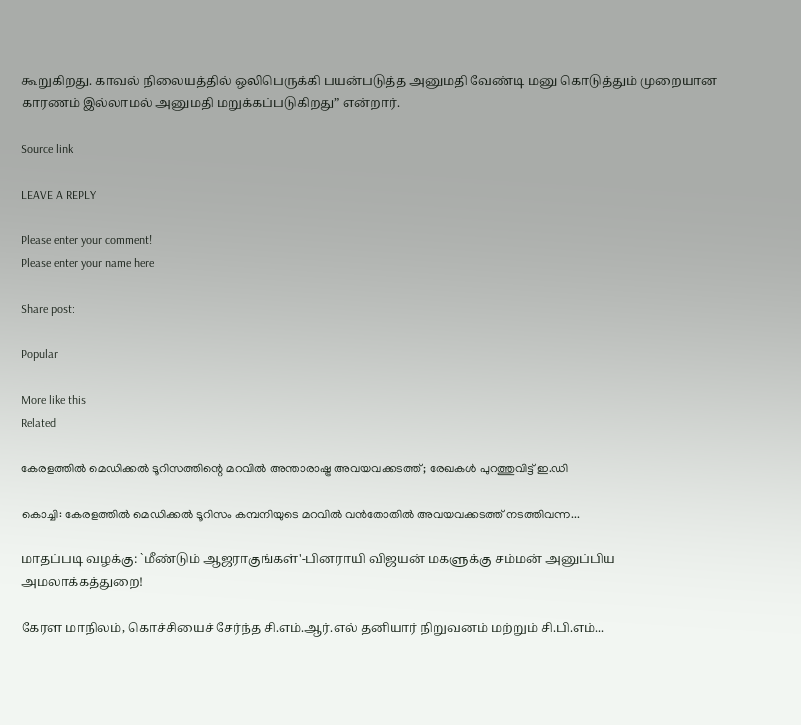கூறுகிறது. காவல் நிலையத்தில் ஒலிபெருக்கி பயன்படுத்த அனுமதி வேண்டி மனு கொடுத்தும் முறையான காரணம் இல்லாமல் அனுமதி மறுக்கப்படுகிறது” என்றார்.

Source link

LEAVE A REPLY

Please enter your comment!
Please enter your name here

Share post:

Popular

More like this
Related

കേരളത്തില്‍ മെഡിക്കല്‍ ടൂറിസത്തിന്റെ മറവില്‍ അന്താരാഷ്ട്ര അവയവക്കടത്ത്; രേഖകള്‍ പുറത്തുവിട്ട് ഇ.ഡി

കൊച്ചി: കേരളത്തില്‍ മെഡിക്കല്‍ ടൂറിസം കമ്പനിയുടെ മറവില്‍ വന്‍തോതില്‍ അവയവക്കടത്ത് നടത്തിവന്ന...

மாதப்படி வழக்கு: `மீண்டும் ஆஜராகுங்கள்'-பினராயி விஜயன் மகளுக்கு சம்மன் அனுப்பிய அமலாக்கத்துறை!

கேரள மாநிலம், கொச்சியைச் சேர்ந்த சி.எம்.ஆர்.எல் தனியார் நிறுவனம் மற்றும் சி.பி.எம்...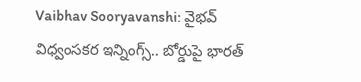Vaibhav Sooryavanshi: వైభవ్ విధ్వంసకర ఇన్నింగ్స్.. బోర్డుపై భారత్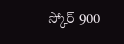స్కోర్ 900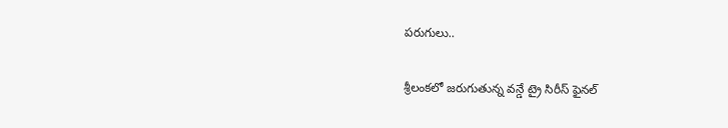పరుగులు..

శ్రీలంకలో జరుగుతున్న వన్డే ట్రై సిరీస్ ఫైనల్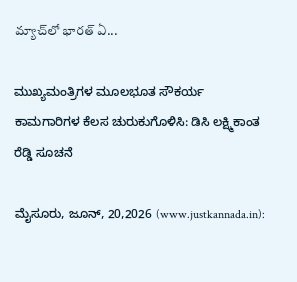మ్యాచ్‌లో భారత్ ఏ...

ಮುಖ್ಯಮಂತ್ರಿಗಳ ಮೂಲಭೂತ ಸೌಕರ್ಯ ಕಾಮಗಾರಿಗಳ ಕೆಲಸ ಚುರುಕುಗೊಳಿಸಿ: ಡಿಸಿ ಲಕ್ಷ್ಮಿಕಾಂತ ರೆಡ್ಡಿ ಸೂಚನೆ

ಮೈಸೂರು, ಜೂನ್, 20,2026 (www.justkannada.in):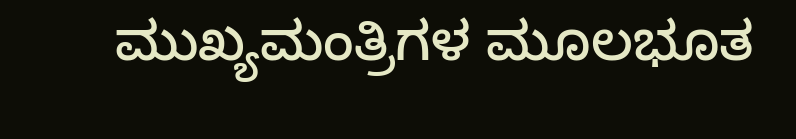ಮುಖ್ಯಮಂತ್ರಿಗಳ ಮೂಲಭೂತ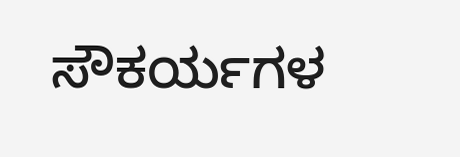ಸೌಕರ್ಯಗಳ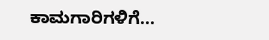ಕಾಮಗಾರಿಗಳಿಗೆ...